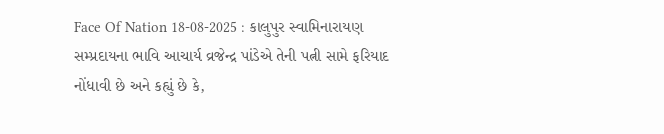Face Of Nation 18-08-2025 : કાલુપુર સ્વામિનારાયણ સમ્પ્રદાયના ભાવિ આચાર્ય વ્રજેન્દ્ર પાંડેએ તેની પત્ની સામે ફરિયાદ નોંધાવી છે અને કહ્યું છે કે,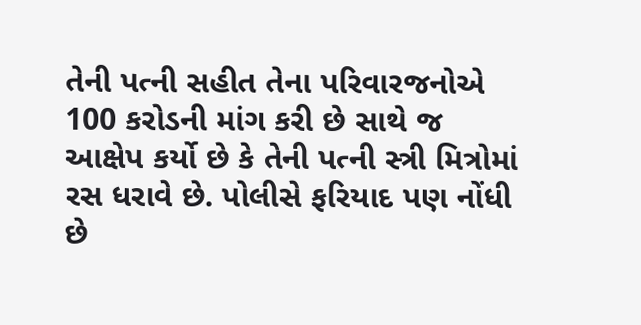તેની પત્ની સહીત તેના પરિવારજનોએ 100 કરોડની માંગ કરી છે સાથે જ આક્ષેપ કર્યો છે કે તેની પત્ની સ્ત્રી મિત્રોમાં રસ ધરાવે છે. પોલીસે ફરિયાદ પણ નોંધી છે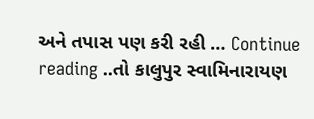અને તપાસ પણ કરી રહી … Continue reading ..તો કાલુપુર સ્વામિનારાયણ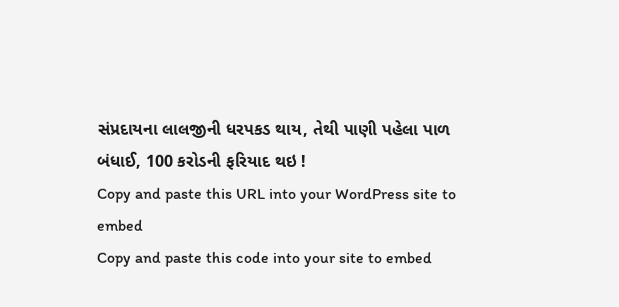સંપ્રદાયના લાલજીની ધરપકડ થાય, તેથી પાણી પહેલા પાળ બંધાઈ, 100 કરોડની ફરિયાદ થઇ !
Copy and paste this URL into your WordPress site to embed
Copy and paste this code into your site to embed